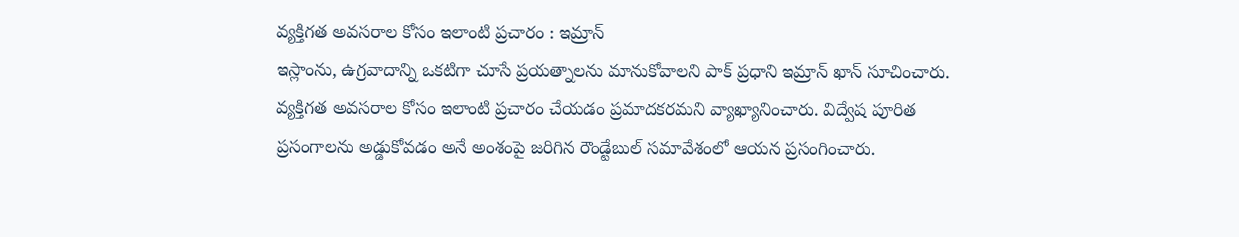వ్యక్తిగత అవసరాల కోసం ఇలాంటి ప్రచారం : ఇమ్రాన్
ఇస్లాంను, ఉగ్రవాదాన్ని ఒకటిగా చూసే ప్రయత్నాలను మానుకోవాలని పాక్ ప్రధాని ఇమ్రాన్ ఖాన్ సూచించారు. వ్యక్తిగత అవసరాల కోసం ఇలాంటి ప్రచారం చేయడం ప్రమాదకరమని వ్యాఖ్యానించారు. విద్వేష పూరిత ప్రసంగాలను అడ్డుకోవడం అనే అంశంపై జరిగిన రౌండ్టేబుల్ సమావేశంలో ఆయన ప్రసంగించారు.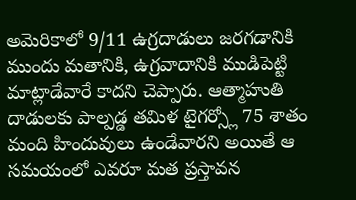అమెరికాలో 9/11 ఉగ్రదాడులు జరగడానికి ముందు మతానికి, ఉగ్రవాదానికి ముడిపెట్టి మాట్లాడేవారే కాదని చెప్పారు. ఆత్మాహుతి దాడులకు పాల్పడ్డ తమిళ టైగర్స్లో 75 శాతం మంది హిందువులు ఉండేవారని అయితే ఆ సమయంలో ఎవరూ మత ప్రస్తావన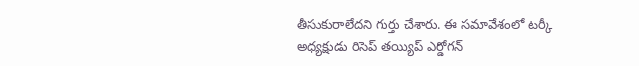తీసుకురాలేదని గుర్తు చేశారు. ఈ సమావేశంలో టర్కీ అధ్యక్షుడు రిసెప్ తయ్యిప్ ఎర్డోగన్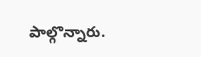పాల్గొన్నారు.